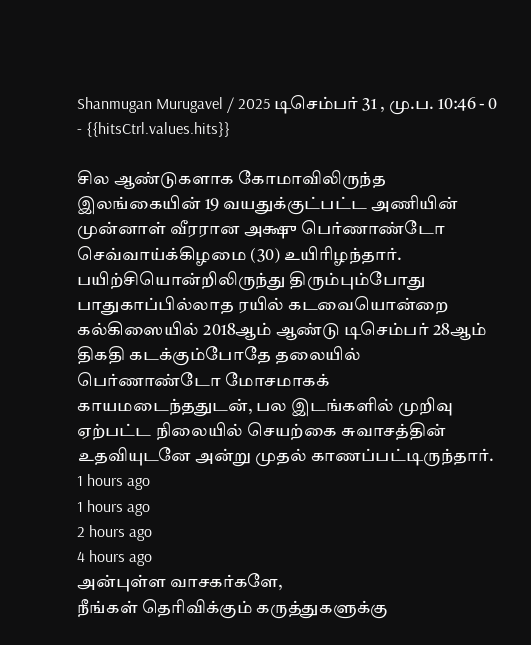Shanmugan Murugavel / 2025 டிசெம்பர் 31 , மு.ப. 10:46 - 0 - {{hitsCtrl.values.hits}}

சில ஆண்டுகளாக கோமாவிலிருந்த இலங்கையின் 19 வயதுக்குட்பட்ட அணியின் முன்னாள் வீரரான அக்ஷு பெர்ணாண்டோ செவ்வாய்க்கிழமை (30) உயிரிழந்தார்.
பயிற்சியொன்றிலிருந்து திரும்பும்போது பாதுகாப்பில்லாத ரயில் கடவையொன்றை கல்கிஸையில் 2018ஆம் ஆண்டு டிசெம்பர் 28ஆம் திகதி கடக்கும்போதே தலையில் பெர்ணாண்டோ மோசமாகக் காயமடைந்ததுடன், பல இடங்களில் முறிவு ஏற்பட்ட நிலையில் செயற்கை சுவாசத்தின் உதவியுடனே அன்று முதல் காணப்பட்டிருந்தார்.
1 hours ago
1 hours ago
2 hours ago
4 hours ago
அன்புள்ள வாசகர்களே,
நீங்கள் தெரிவிக்கும் கருத்துகளுக்கு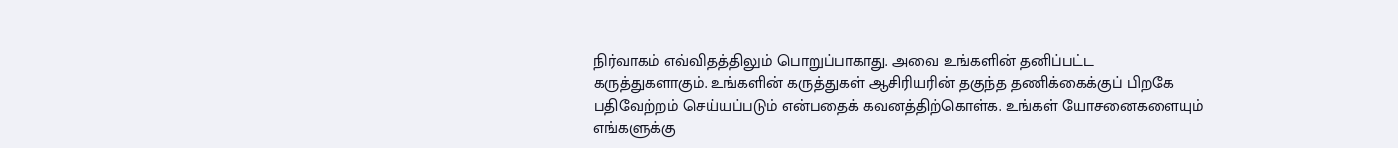நிர்வாகம் எவ்விதத்திலும் பொறுப்பாகாது. அவை உங்களின் தனிப்பட்ட கருத்துகளாகும். உங்களின் கருத்துகள் ஆசிரியரின் தகுந்த தணிக்கைக்குப் பிறகே பதிவேற்றம் செய்யப்படும் என்பதைக் கவனத்திற்கொள்க. உங்கள் யோசனைகளையும் எங்களுக்கு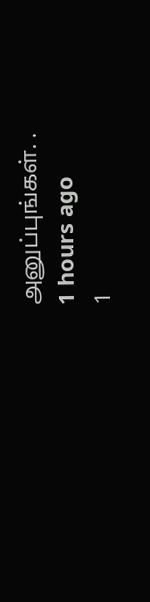அனுப்புங்கள். .
1 hours ago
1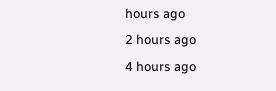hours ago
2 hours ago
4 hours ago